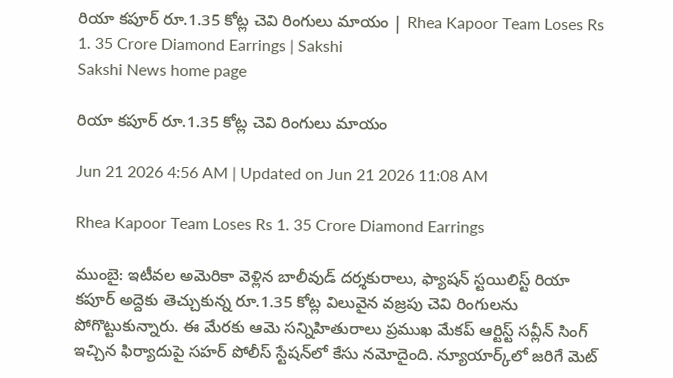రియా కపూర్‌ రూ.1.35 కోట్ల చెవి రింగులు మాయం | Rhea Kapoor Team Loses Rs 1. 35 Crore Diamond Earrings | Sakshi
Sakshi News home page

రియా కపూర్‌ రూ.1.35 కోట్ల చెవి రింగులు మాయం

Jun 21 2026 4:56 AM | Updated on Jun 21 2026 11:08 AM

Rhea Kapoor Team Loses Rs 1. 35 Crore Diamond Earrings

ముంబై: ఇటీవల అమెరికా వెళ్లిన బాలీవుడ్‌ దర్శకురాలు, ఫ్యాషన్‌ స్టయిలిస్ట్‌ రియా కపూర్‌ అద్దెకు తెచ్చుకున్న రూ.1.35 కోట్ల విలువైన వజ్రపు చెవి రింగులను పోగొట్టుకున్నారు. ఈ మేరకు ఆమె సన్నిహితురాలు ప్రముఖ మేకప్‌ ఆర్టిస్ట్‌ సవ్లీన్‌ సింగ్‌ ఇచ్చిన ఫిర్యాదుపై సహర్‌ పోలీస్‌ స్టేషన్‌లో కేసు నమోదైంది. న్యూయార్క్‌లో జరిగే మెట్‌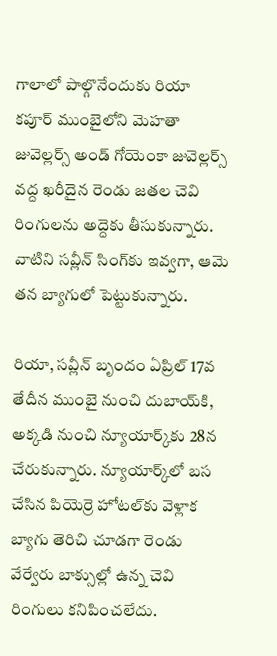గాలాలో పాల్గొనేందుకు రియా కపూర్‌ ముంబైలోని మెహతా జువెల్లర్స్‌ అండ్‌ గోయెంకా జువెల్లర్స్‌ వద్ద ఖరీదైన రెండు జతల చెవి రింగులను అద్దెకు తీసుకున్నారు. వాటిని సవ్లీన్‌ సింగ్‌కు ఇవ్వగా, ఆమె తన బ్యాగులో పెట్టుకున్నారు.

రియా, సవ్లీన్‌ బృందం ఏప్రిల్‌ 17వ తేదీన ముంబై నుంచి దుబాయ్‌కి, అక్కడి నుంచి న్యూయార్క్‌కు 28న చేరుకున్నారు. న్యూయార్క్‌లో బస చేసిన పియెర్రె హోటల్‌కు వెళ్లాక బ్యాగు తెరిచి చూడగా రెండు వేర్వేరు బాక్సుల్లో ఉన్న చెవి రింగులు కనిపించలేదు.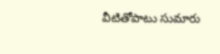వీటితోపాటు సుమారు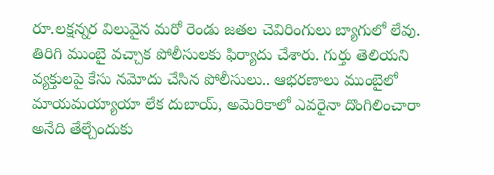రూ.లక్షన్నర విలువైన మరో రెండు జతల చెవిరింగులు బ్యాగులో లేవు. తిరిగి ముంబై వచ్చాక పోలీసులకు ఫిర్యాదు చేశారు. గుర్తు తెలియని వ్యక్తులపై కేసు నమోదు చేసిన పోలీసులు.. ఆభరణాలు ముంబైలో మాయమయ్యాయా లేక దుబాయ్, అమెరికాలో ఎవరైనా దొంగిలించారా అనేది తేల్చేందుకు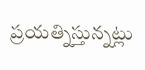ప్రయత్నిస్తున్నట్లు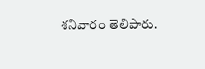శనివారం తెలిపారు.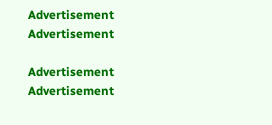Advertisement
Advertisement

Advertisement
Advertisement